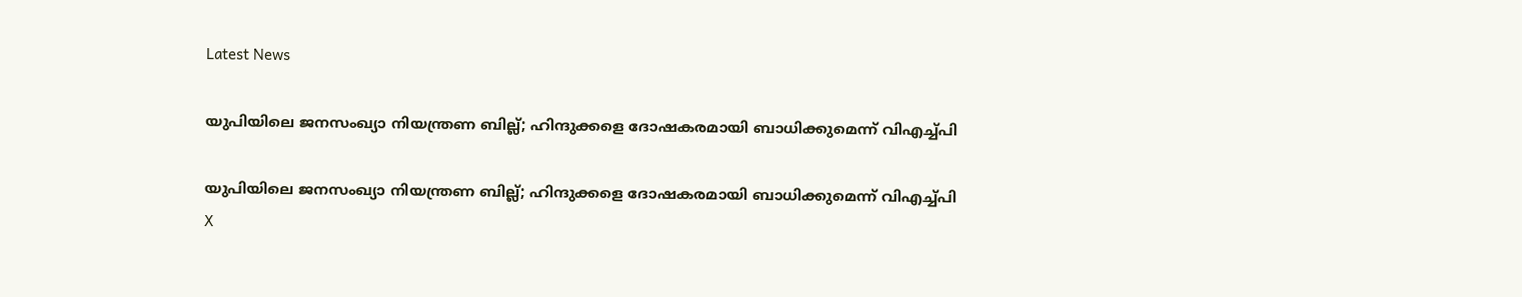Latest News

യുപിയിലെ ജനസംഖ്യാ നിയന്ത്രണ ബില്ല്; ഹിന്ദുക്കളെ ദോഷകരമായി ബാധിക്കുമെന്ന് വിഎച്ച്പി

യുപിയിലെ ജനസംഖ്യാ നിയന്ത്രണ ബില്ല്; ഹിന്ദുക്കളെ ദോഷകരമായി ബാധിക്കുമെന്ന് വിഎച്ച്പി
X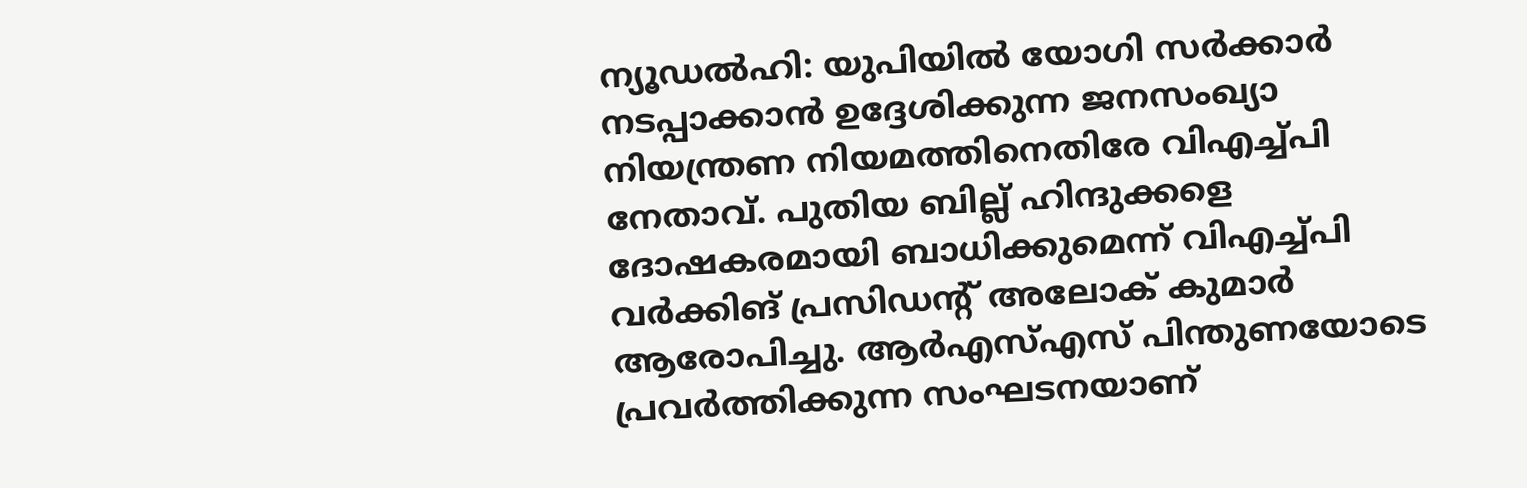ന്യൂഡല്‍ഹി: യുപിയില്‍ യോഗി സര്‍ക്കാര്‍ നടപ്പാക്കാന്‍ ഉദ്ദേശിക്കുന്ന ജനസംഖ്യാ നിയന്ത്രണ നിയമത്തിനെതിരേ വിഎച്ച്പി നേതാവ്. പുതിയ ബില്ല് ഹിന്ദുക്കളെ ദോഷകരമായി ബാധിക്കുമെന്ന് വിഎച്ച്പി വര്‍ക്കിങ് പ്രസിഡന്റ് അലോക് കുമാര്‍ ആരോപിച്ചു. ആര്‍എസ്എസ് പിന്തുണയോടെ പ്രവര്‍ത്തിക്കുന്ന സംഘടനയാണ്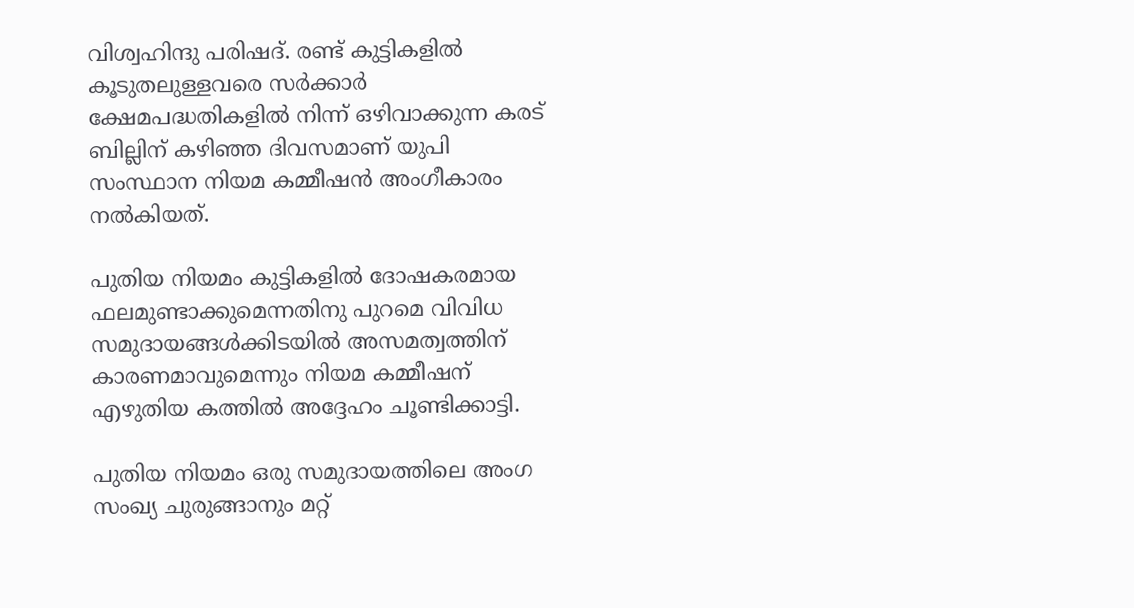വിശ്വഹിന്ദു പരിഷദ്. രണ്ട് കുട്ടികളില്‍ കൂടുതലുള്ളവരെ സര്‍ക്കാര്‍ ക്ഷേമപദ്ധതികളില്‍ നിന്ന് ഒഴിവാക്കുന്ന കരട് ബില്ലിന് കഴിഞ്ഞ ദിവസമാണ് യുപി സംസ്ഥാന നിയമ കമ്മീഷന്‍ അംഗീകാരം നല്‍കിയത്.

പുതിയ നിയമം കുട്ടികളില്‍ ദോഷകരമായ ഫലമുണ്ടാക്കുമെന്നതിനു പുറമെ വിവിധ സമുദായങ്ങള്‍ക്കിടയില്‍ അസമത്വത്തിന് കാരണമാവുമെന്നും നിയമ കമ്മീഷന് എഴുതിയ കത്തില്‍ അദ്ദേഹം ചൂണ്ടിക്കാട്ടി.

പുതിയ നിയമം ഒരു സമുദായത്തിലെ അംഗ സംഖ്യ ചുരുങ്ങാനും മറ്റ്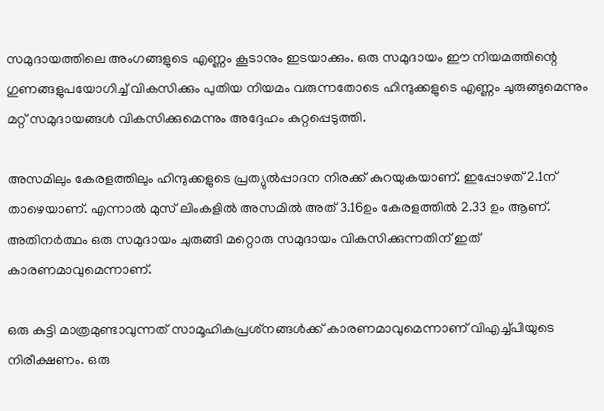സമുദായത്തിലെ അംഗങ്ങളുടെ എണ്ണം കൂടാനും ഇടയാക്കും. ഒരു സമുദായം ഈ നിയമത്തിന്റെ ഗുണങ്ങളുപയോഗിച്ച് വികസിക്കും പുതിയ നിയമം വരുന്നതോടെ ഹിന്ദുക്കളുടെ എണ്ണം ചുരുങ്ങുമെന്നും മറ്റ് സമുദായങ്ങള്‍ വികസിക്കുമെന്നും അദ്ദേഹം കുറ്റപ്പെടുത്തി.

അസമിലും കേരളത്തിലും ഹിന്ദുക്കളുടെ പ്രത്യുല്‍പ്പാദന നിരക്ക് കുറയുകയാണ്. ഇപ്പോഴത് 2.1ന് താഴെയാണ്. എന്നാല്‍ മുസ് ലിംകളില്‍ അസമില്‍ അത് 3.16ഉം കേരളത്തില്‍ 2.33 ഉം ആണ്. അതിനര്‍ത്ഥം ഒരു സമുദായം ചുരുങ്ങി മറ്റൊരു സമുദായം വികസിക്കുന്നതിന് ഇത് കാരണമാവുമെന്നാണ്.

ഒരു കുട്ടി മാത്രമുണ്ടാവുന്നത് സാമൂഹികപ്രശ്‌നങ്ങള്‍ക്ക് കാരണമാവുമെന്നാണ് വിഎച്ച്പിയുടെ നിരീക്ഷണം. ഒരു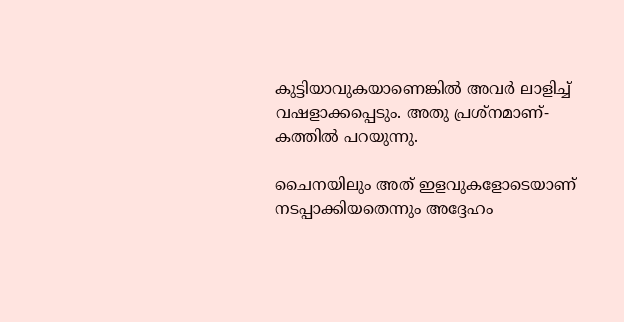കുട്ടിയാവുകയാണെങ്കില്‍ അവര്‍ ലാളിച്ച് വഷളാക്കപ്പെടും. അതു പ്രശ്‌നമാണ്- കത്തില്‍ പറയുന്നു.

ചൈനയിലും അത് ഇളവുകളോടെയാണ് നടപ്പാക്കിയതെന്നും അദ്ദേഹം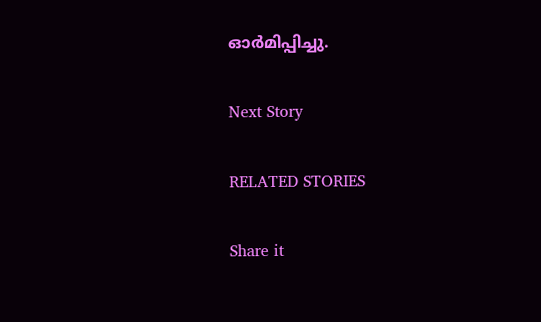ഓര്‍മിപ്പിച്ചു.

Next Story

RELATED STORIES

Share it